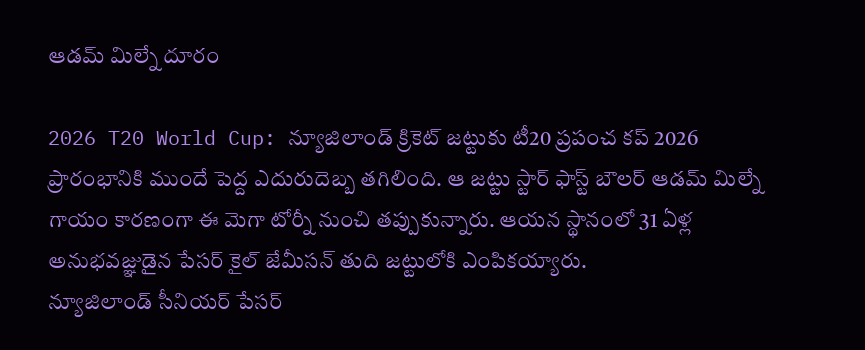ఆడమ్ మిల్నే దూరం

2026 T20 World Cup: న్యూజిలాండ్ క్రికెట్ జట్టుకు టీ20 ప్రపంచ కప్ 2026 ప్రారంభానికి ముందే పెద్ద ఎదురుదెబ్బ తగిలింది. ఆ జట్టు స్టార్ ఫాస్ట్ బౌలర్ ఆడమ్ మిల్నే గాయం కారణంగా ఈ మెగా టోర్నీ నుంచి తప్పుకున్నారు. ఆయన స్థానంలో 31 ఏళ్ల అనుభవజ్ఞుడైన పేసర్ కైల్ జేమీసన్ తుది జట్టులోకి ఎంపికయ్యారు.
న్యూజిలాండ్ సీనియర్ పేసర్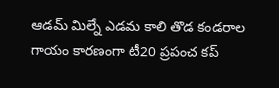ఆడమ్ మిల్నే ఎడమ కాలి తొడ కండరాల గాయం కారణంగా టీ20 ప్రపంచ కప్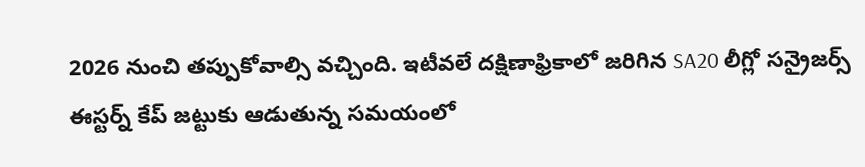2026 నుంచి తప్పుకోవాల్సి వచ్చింది. ఇటీవలే దక్షిణాఫ్రికాలో జరిగిన SA20 లీగ్లో సన్రైజర్స్ ఈస్టర్న్ కేప్ జట్టుకు ఆడుతున్న సమయంలో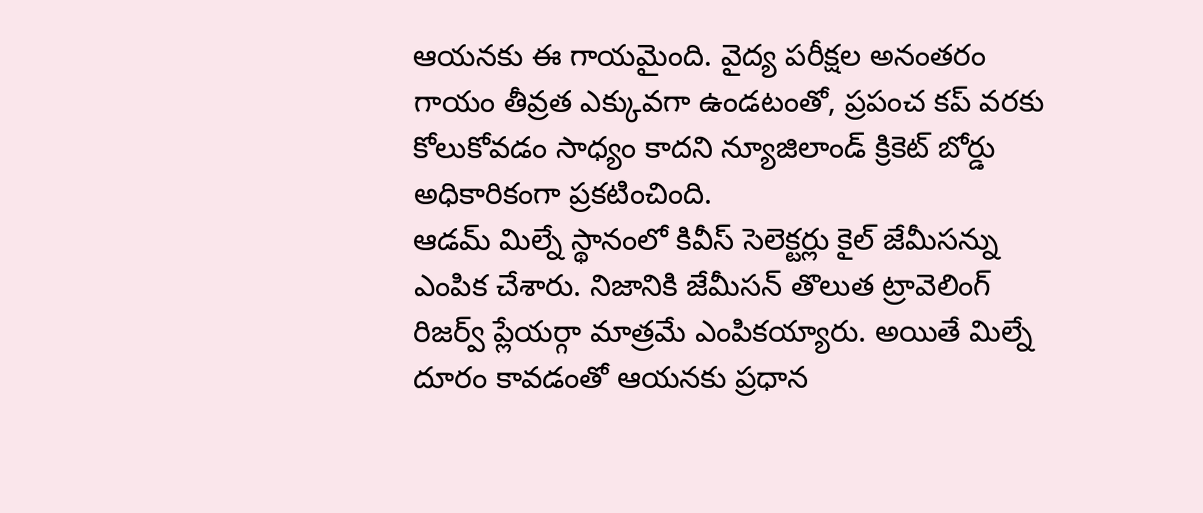ఆయనకు ఈ గాయమైంది. వైద్య పరీక్షల అనంతరం గాయం తీవ్రత ఎక్కువగా ఉండటంతో, ప్రపంచ కప్ వరకు కోలుకోవడం సాధ్యం కాదని న్యూజిలాండ్ క్రికెట్ బోర్డు అధికారికంగా ప్రకటించింది.
ఆడమ్ మిల్నే స్థానంలో కివీస్ సెలెక్టర్లు కైల్ జేమీసన్ను ఎంపిక చేశారు. నిజానికి జేమీసన్ తొలుత ట్రావెలింగ్ రిజర్వ్ ప్లేయర్గా మాత్రమే ఎంపికయ్యారు. అయితే మిల్నే దూరం కావడంతో ఆయనకు ప్రధాన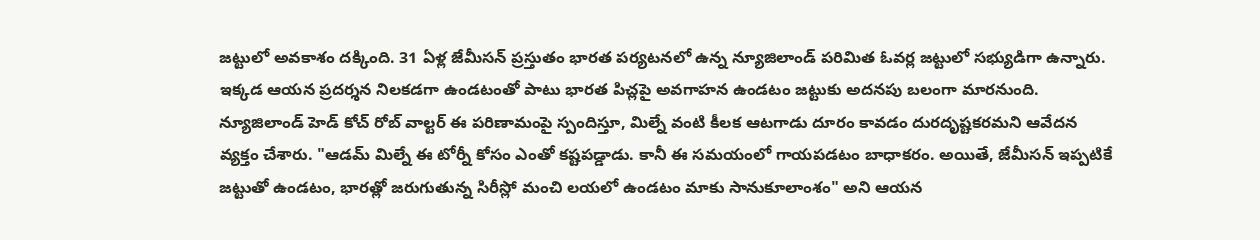జట్టులో అవకాశం దక్కింది. 31 ఏళ్ల జేమీసన్ ప్రస్తుతం భారత పర్యటనలో ఉన్న న్యూజిలాండ్ పరిమిత ఓవర్ల జట్టులో సభ్యుడిగా ఉన్నారు. ఇక్కడ ఆయన ప్రదర్శన నిలకడగా ఉండటంతో పాటు భారత పిచ్లపై అవగాహన ఉండటం జట్టుకు అదనపు బలంగా మారనుంది.
న్యూజిలాండ్ హెడ్ కోచ్ రోబ్ వాల్టర్ ఈ పరిణామంపై స్పందిస్తూ, మిల్నే వంటి కీలక ఆటగాడు దూరం కావడం దురదృష్టకరమని ఆవేదన వ్యక్తం చేశారు. "ఆడమ్ మిల్నే ఈ టోర్నీ కోసం ఎంతో కష్టపడ్డాడు. కానీ ఈ సమయంలో గాయపడటం బాధాకరం. అయితే, జేమీసన్ ఇప్పటికే జట్టుతో ఉండటం, భారత్లో జరుగుతున్న సిరీస్లో మంచి లయలో ఉండటం మాకు సానుకూలాంశం" అని ఆయన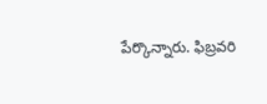పేర్కొన్నారు. ఫిబ్రవరి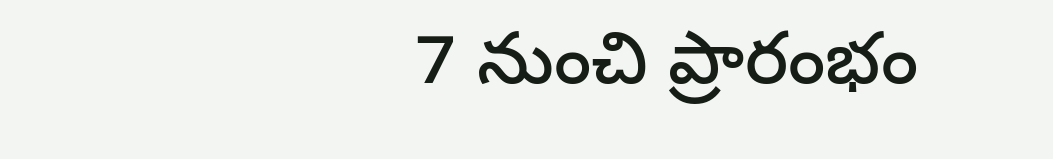7 నుంచి ప్రారంభం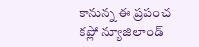కానున్న ఈ ప్రపంచ కప్లో న్యూజిలాండ్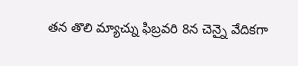తన తొలి మ్యాచ్ను ఫిబ్రవరి 8న చెన్నై వేదికగా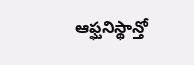ఆఫ్ఘనిస్థాన్తో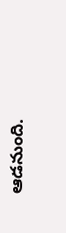ఆడనుంది.